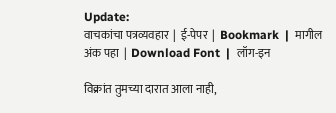Update:
वाचकांचा पत्रव्यवहार  |  ई-पेपर  |  Bookmark  |  मागील अंक पहा  |  Download Font  |  लॉग-इन

विक्रांत तुमच्या दारात आला नाही,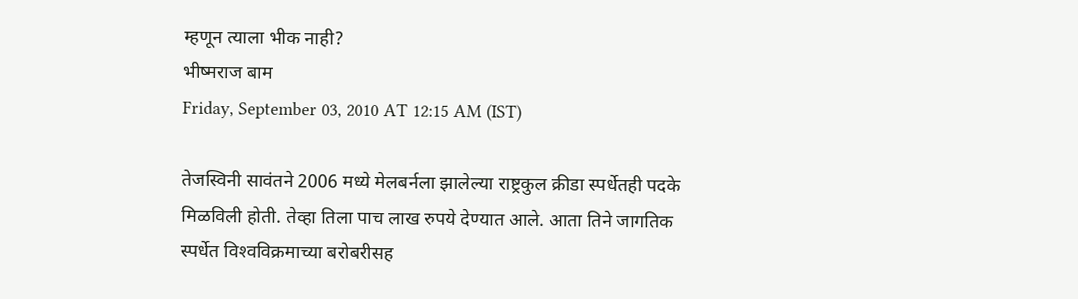म्हणून त्याला भीक नाही?
भीष्मराज बाम
Friday, September 03, 2010 AT 12:15 AM (IST)

तेजस्विनी सावंतने 2006 मध्ये मेलबर्नला झालेल्या राष्ट्रकुल क्रीडा स्पर्धेतही पदके मिळविली होती. तेव्हा तिला पाच लाख रुपये देण्यात आले. आता तिने जागतिक स्पर्धेत विश्‍वविक्रमाच्या बरोबरीसह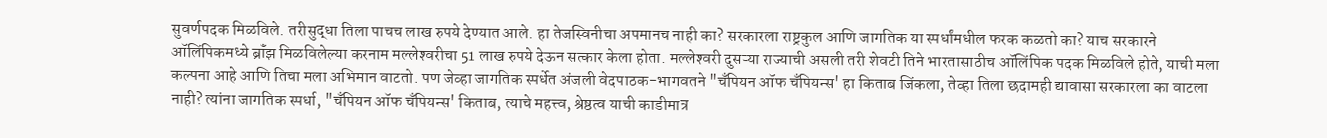सुवर्णपदक मिळविले. तरीसुद्धा तिला पाचच लाख रुपये देण्यात आले. हा तेजस्विनीचा अपमानच नाही का? सरकारला राष्ट्रकुल आणि जागतिक या स्पर्धांमधील फरक कळतो का? याच सरकारने ऑलिंपिकमध्ये ब्रॉंझ मिळविलेल्या करनाम मल्लेश्‍वरीचा 51 लाख रुपये देऊन सत्कार केला होता. मल्लेश्‍वरी दुसऱ्या राज्याची असली तरी शेवटी तिने भारतासाठीच ऑलिंपिक पदक मिळविले होते, याची मला कल्पना आहे आणि तिचा मला अभिमान वाटतो. पण जेव्हा जागतिक स्पर्धेत अंजली वेदपाठक-भागवतने "चॅंपियन ऑफ चॅंपियन्स' हा किताब जिंकला, तेव्हा तिला छदामही द्यावासा सरकारला का वाटला नाही? त्यांना जागतिक स्पर्धा, "चॅंपियन ऑफ चॅंपियन्स' किताब, त्याचे महत्त्व, श्रेष्ठत्व याची काडीमात्र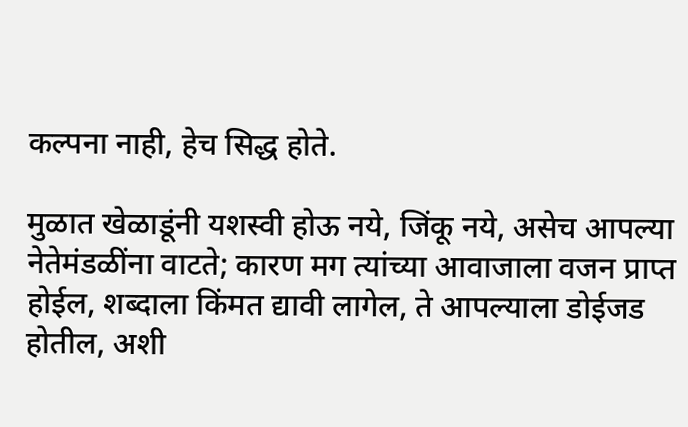कल्पना नाही, हेच सिद्ध होते.

मुळात खेळाडूंनी यशस्वी होऊ नये, जिंकू नये, असेच आपल्या नेतेमंडळींना वाटते; कारण मग त्यांच्या आवाजाला वजन प्राप्त होईल, शब्दाला किंमत द्यावी लागेल, ते आपल्याला डोईजड होतील, अशी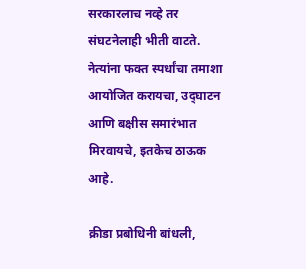सरकारलाच नव्हे तर संघटनेलाही भीती वाटते. नेत्यांना फक्त स्पर्धांचा तमाशा आयोजित करायचा, उद्‌घाटन आणि बक्षीस समारंभात मिरवायचे, इतकेच ठाऊक आहे.

क्रीडा प्रबोधिनी बांधली,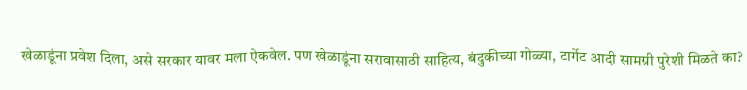खेळाडूंना प्रवेश दिला, असे सरकार यावर मला ऐकवेल. पण खेळाडूंना सरावासाठी साहित्य, बंदुकीच्या गोळ्या, टार्गेट आदी सामग्री पुरेशी मिळते का?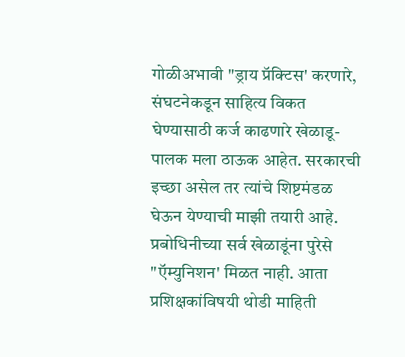गोळीअभावी "ड्राय प्रॅक्‍टिस' करणारे, संघटनेकडून साहित्य विकत घेण्यासाठी कर्ज काढणारे खेळाडू-पालक मला ठाऊक आहेत. सरकारची इच्छा असेल तर त्यांचे शिष्टमंडळ घेऊन येण्याची माझी तयारी आहे. प्रबोधिनीच्या सर्व खेळाडूंना पुरेसे "ऍम्युनिशन' मिळत नाही. आता प्रशिक्षकांविषयी थोडी माहिती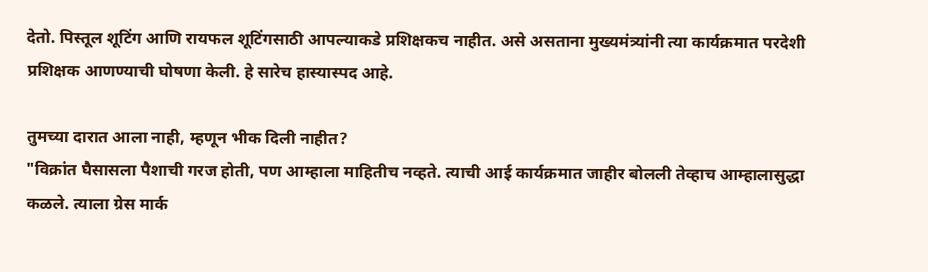देतो. पिस्तूल शूटिंग आणि रायफल शूटिंगसाठी आपल्याकडे प्रशिक्षकच नाहीत. असे असताना मुख्यमंत्र्यांनी त्या कार्यक्रमात परदेशी प्रशिक्षक आणण्याची घोषणा केली. हे सारेच हास्यास्पद आहे.

तुमच्या दारात आला नाही, म्हणून भीक दिली नाहीत?
"विक्रांत घैसासला पैशाची गरज होती, पण आम्हाला माहितीच नव्हते. त्याची आई कार्यक्रमात जाहीर बोलली तेव्हाच आम्हालासुद्धा कळले. त्याला ग्रेस मार्क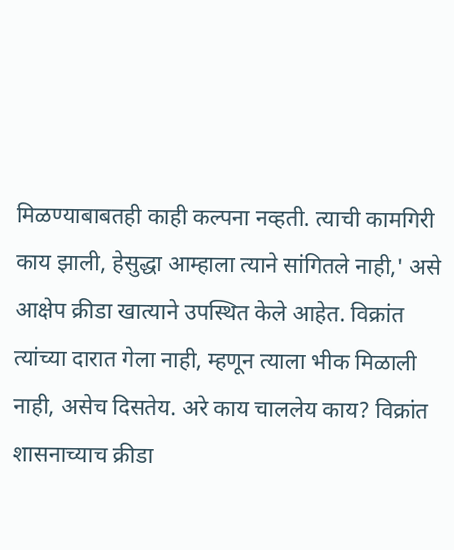मिळण्याबाबतही काही कल्पना नव्हती. त्याची कामगिरी काय झाली, हेसुद्धा आम्हाला त्याने सांगितले नाही,' असे आक्षेप क्रीडा खात्याने उपस्थित केले आहेत. विक्रांत त्यांच्या दारात गेला नाही, म्हणून त्याला भीक मिळाली नाही, असेच दिसतेय. अरे काय चाललेय काय? विक्रांत शासनाच्याच क्रीडा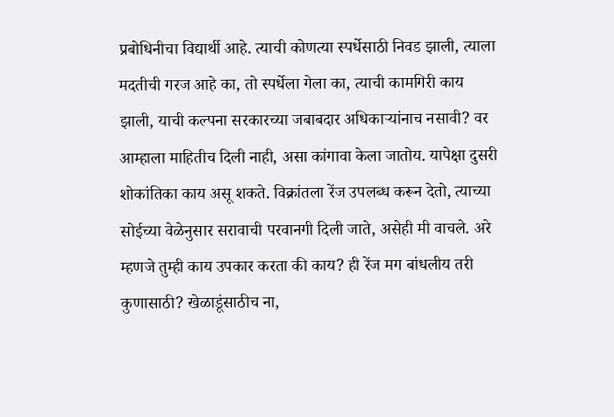प्रबोधिनीचा विद्यार्थी आहे. त्याची कोणत्या स्पर्धेसाठी निवड झाली, त्याला मदतीची गरज आहे का, तो स्पर्धेला गेला का, त्याची कामगिरी काय झाली, याची कल्पना सरकारच्या जबाबदार अधिकाऱ्यांनाच नसावी? वर आम्हाला माहितीच दिली नाही, असा कांगावा केला जातोय. यापेक्षा दुसरी शोकांतिका काय असू शकते. विक्रांतला रेंज उपलब्ध करून देतो, त्याच्या सोईच्या वेळेनुसार सरावाची परवानगी दिली जाते, असेही मी वाचले. अरे म्हणजे तुम्ही काय उपकार करता की काय? ही रेंज मग बांधलीय तरी कुणासाठी? खेळाडूंसाठीच ना,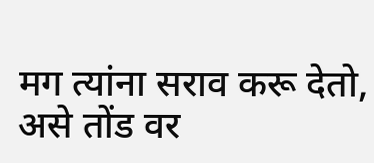मग त्यांना सराव करू देतो, असे तोंड वर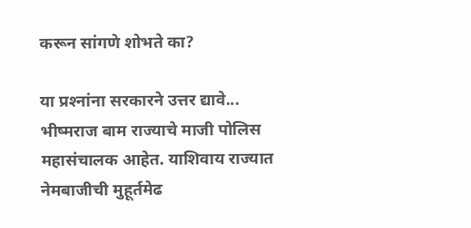करून सांगणे शोभते का?

या प्रश्‍नांना सरकारने उत्तर द्यावे...
भीष्मराज बाम राज्याचे माजी पोलिस महासंचालक आहेत. याशिवाय राज्यात नेमबाजीची मुहूर्तमेढ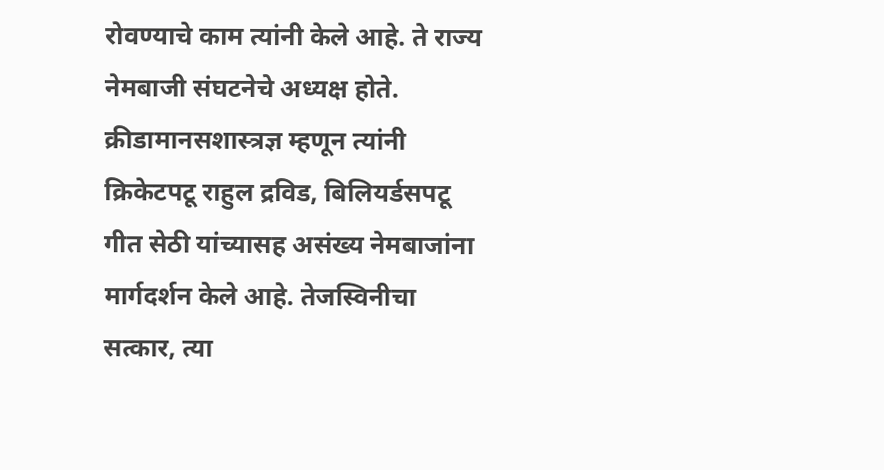रोवण्याचे काम त्यांनी केले आहे. ते राज्य नेमबाजी संघटनेचे अध्यक्ष होते. क्रीडामानसशास्त्रज्ञ म्हणून त्यांनी क्रिकेटपटू राहुल द्रविड, बिलियर्डसपटू गीत सेठी यांच्यासह असंख्य नेमबाजांना मार्गदर्शन केले आहे. तेजस्विनीचा सत्कार, त्या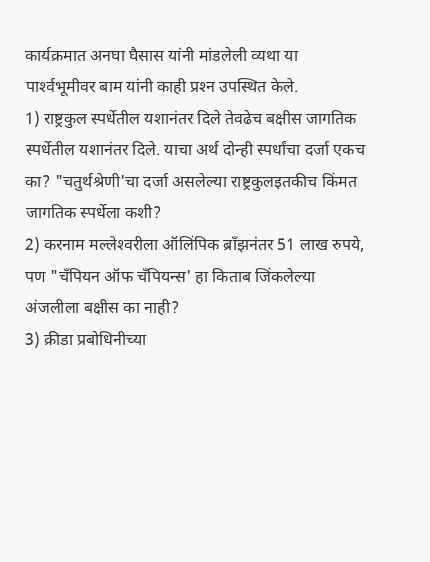कार्यक्रमात अनघा घैसास यांनी मांडलेली व्यथा या पार्श्‍वभूमीवर बाम यांनी काही प्रश्‍न उपस्थित केले.
1) राष्ट्रकुल स्पर्धेतील यशानंतर दिले तेवढेच बक्षीस जागतिक स्पर्धेतील यशानंतर दिले. याचा अर्थ दोन्ही स्पर्धांचा दर्जा एकच का? "चतुर्थश्रेणी'चा दर्जा असलेल्या राष्ट्रकुलइतकीच किंमत जागतिक स्पर्धेला कशी?
2) करनाम मल्लेश्‍वरीला ऑलिंपिक ब्रॉंझनंतर 51 लाख रुपये, पण "चॅंपियन ऑफ चॅंपियन्स' हा किताब जिंकलेल्या अंजलीला बक्षीस का नाही?
3) क्रीडा प्रबोधिनीच्या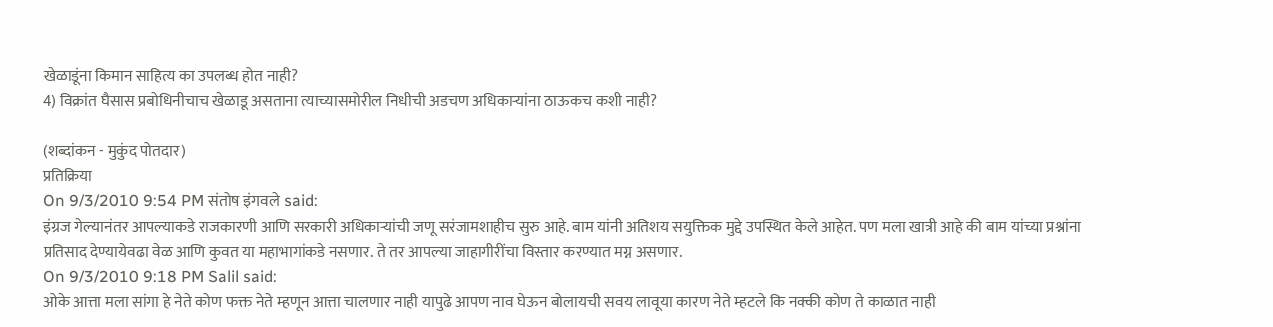खेळाडूंना किमान साहित्य का उपलब्ध होत नाही?
4) विक्रांत घैसास प्रबोधिनीचाच खेळाडू असताना त्याच्यासमोरील निधीची अडचण अधिकाऱ्यांना ठाऊकच कशी नाही?

(शब्दांकन - मुकुंद पोतदार)
प्रतिक्रिया
On 9/3/2010 9:54 PM संतोष इंगवले said:
इंग्रज गेल्यानंतर आपल्याकडे राजकारणी आणि सरकारी अधिकाऱ्यांची जणू सरंजामशाहीच सुरु आहे. बाम यांनी अतिशय सयुक्तिक मुद्दे उपस्थित केले आहेत. पण मला खात्री आहे की बाम यांच्या प्रश्नांना प्रतिसाद देण्यायेवढा वेळ आणि कुवत या महाभागांकडे नसणार. ते तर आपल्या जाहागीरींचा विस्तार करण्यात मग्न असणार.
On 9/3/2010 9:18 PM Salil said:
ओके आत्ता मला सांगा हे नेते कोण फक्त नेते म्हणून आत्ता चालणार नाही यापुढे आपण नाव घेऊन बोलायची सवय लावूया कारण नेते म्हटले कि नक्की कोण ते काळात नाही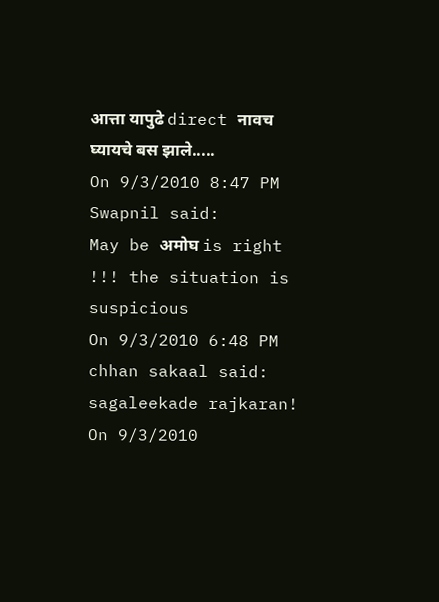आत्ता यापुढे direct नावच घ्यायचे बस झाले.....
On 9/3/2010 8:47 PM Swapnil said:
May be अमोघ is right !!! the situation is suspicious
On 9/3/2010 6:48 PM chhan sakaal said:
sagaleekade rajkaran!
On 9/3/2010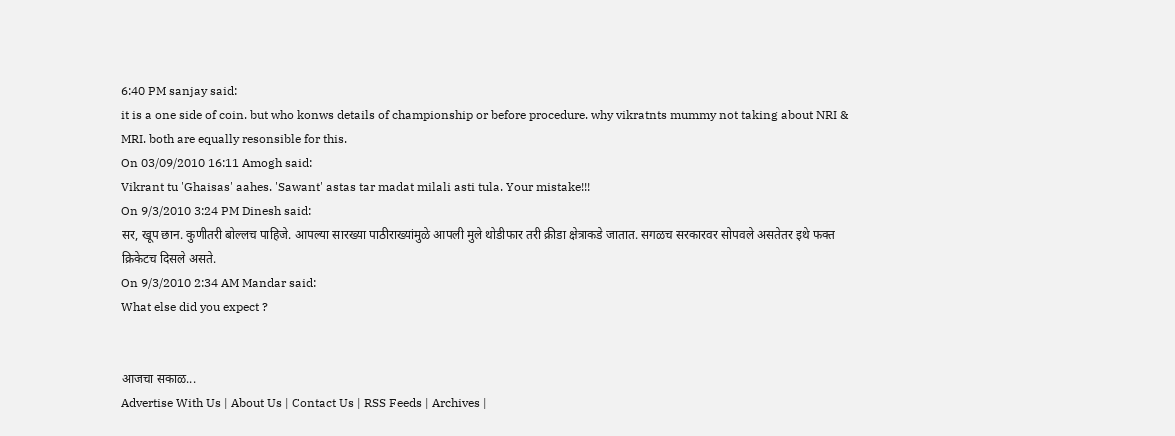6:40 PM sanjay said:
it is a one side of coin. but who konws details of championship or before procedure. why vikratnts mummy not taking about NRI & MRI. both are equally resonsible for this.
On 03/09/2010 16:11 Amogh said:
Vikrant tu 'Ghaisas' aahes. 'Sawant' astas tar madat milali asti tula. Your mistake!!!
On 9/3/2010 3:24 PM Dinesh said:
सर, खूप छान. कुणीतरी बोल्लच पाहिजे. आपल्या सारख्या पाठीराख्यांमुळे आपली मुले थोडीफार तरी क्रीडा क्षेत्राकडे जातात. सगळच सरकारवर सोपवले असतेतर इथे फक्त क्रिकेटच दिसले असते.
On 9/3/2010 2:34 AM Mandar said:
What else did you expect ?


आजचा सकाळ...
Advertise With Us | About Us | Contact Us | RSS Feeds | Archives |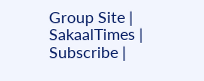Group Site | SakaalTimes | Subscribe |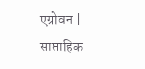एग्रोवन | साप्ताहिक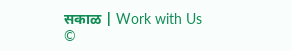सकाळ | Work with Us
©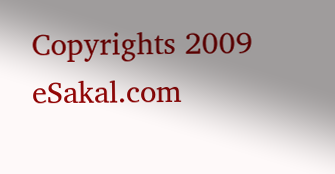Copyrights 2009 eSakal.com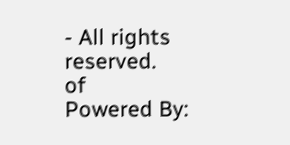- All rights reserved.
of
Powered By: